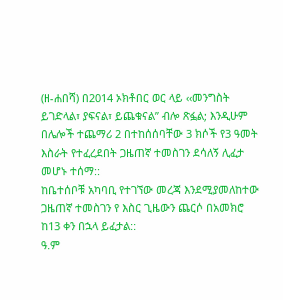(ዘ-ሐበሻ) በ2014 ኦክቶበር ወር ላይ ‹‹መንግስት ይገድላል፣ ያፍናል፣ ይጨቁናል” ብሎ ጽፏል; እንዲሁም በሌሎች ተጨማሪ 2 በተከሰሰባቸው 3 ክሶች የ3 ዓመት እስራት የተፈረደበት ጋዜጠኛ ተመስገን ደሳለኝ ሊፈታ መሆኑ ተሰማ::
ከቤተሰቦቹ አካባቢ የተገኘው መረጃ እንደሚያመለከተው ጋዜጠኛ ተመስገን የ እስር ጊዜውን ጨርሶ በአመክሮ ከ13 ቀን በኋላ ይፈታል::
ዓ.ም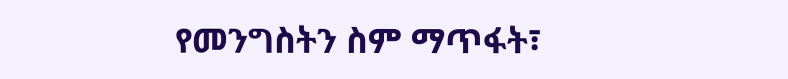የመንግስትን ስም ማጥፋት፣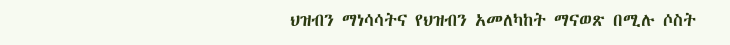ህዝብን ማነሳሳትና የህዝብን አመለካከት ማናወጽ በሚሉ ሶስት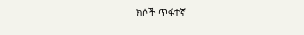ክሶች ጥፋተኛ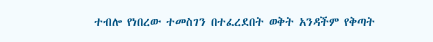ተብሎ የነበረው ተመስገን በተፈረደበት ወቅት አንዳችም የቅጣት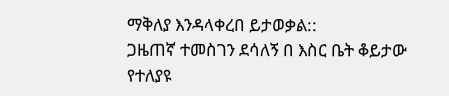ማቅለያ እንዳላቀረበ ይታወቃል::
ጋዜጠኛ ተመስገን ደሳለኝ በ እስር ቤት ቆይታው የተለያዩ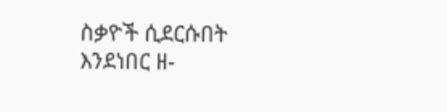ስቃዮች ሲደርሱበት እንደነበር ዘ-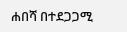ሐበሻ በተደጋጋሚ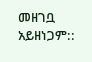መዘገቧ አይዘነጋም::